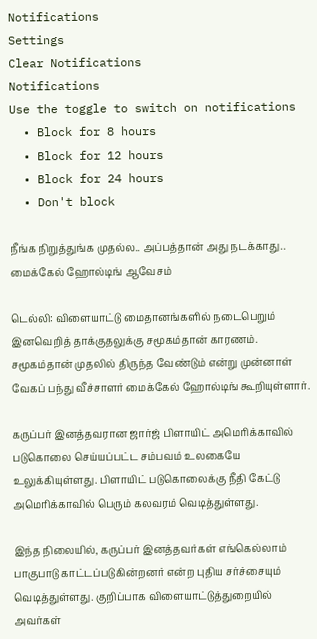Notifications
Settings
Clear Notifications
Notifications
Use the toggle to switch on notifications
  • Block for 8 hours
  • Block for 12 hours
  • Block for 24 hours
  • Don't block

நீங்க நிறுத்துங்க முதல்ல.. அப்பத்தான் அது நடக்காது.. மைக்கேல் ஹோல்டிங் ஆவேசம்

டெல்லி: விளையாட்டு மைதானங்களில் நடைபெறும் இனவெறித் தாக்குதலுக்கு சமூகம்தான் காரணம். சமூகம்தான் முதலில் திருந்த வேண்டும் என்று முன்னாள் வேகப் பந்து வீச்சாளர் மைக்கேல் ஹோல்டிங் கூறியுள்ளார்.

கருப்பர் இனத்தவரான ஜார்ஜ் பிளாயிட் அமெரிக்காவில் படுகொலை செய்யப்பட்ட சம்பவம் உலகையே உலுக்கியுள்ளது. பிளாயிட் படுகொலைக்கு நீதி கேட்டு அமெரிக்காவில் பெரும் கலவரம் வெடித்துள்ளது.

இந்த நிலையில், கருப்பர் இனத்தவர்கள் எங்கெல்லாம் பாகுபாடு காட்டப்படுகின்றனர் என்ற புதிய சர்ச்சையும் வெடித்துள்ளது. குறிப்பாக விளையாட்டுத்துறையில் அவர்கள்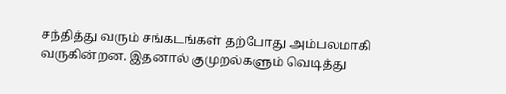சந்தித்து வரும் சங்கடங்கள் தற்போது அம்பலமாகி வருகின்றன. இதனால் குமுறல்களும் வெடித்து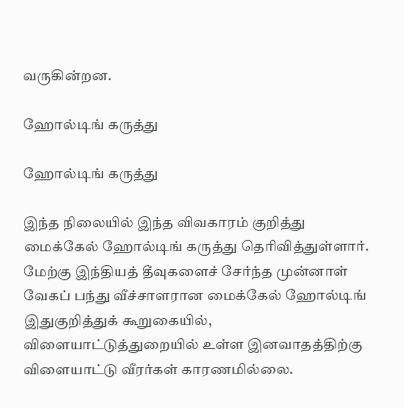வருகின்றன.

ஹோல்டிங் கருத்து

ஹோல்டிங் கருத்து

இந்த நிலையில் இந்த விவகாரம் குறித்து மைக்கேல் ஹோல்டிங் கருத்து தெரிவித்துள்ளார். மேற்கு இந்தியத் தீவுகளைச் சேர்ந்த முன்னாள் வேகப் பந்து வீச்சாளரான மைக்கேல் ஹோல்டிங் இதுகுறித்துக் கூறுகையில், விளையாட்டுத்துறையில் உள்ள இனவாதத்திற்கு விளையாட்டு வீரர்கள் காரணமில்லை.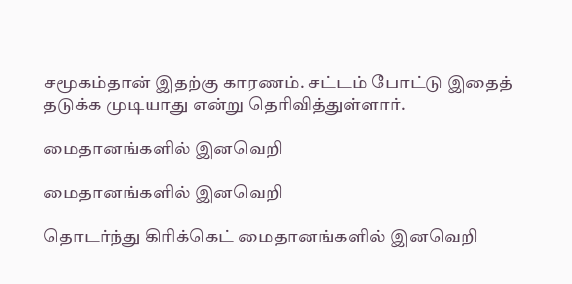சமூகம்தான் இதற்கு காரணம். சட்டம் போட்டு இதைத் தடுக்க முடியாது என்று தெரிவித்துள்ளார்.

மைதானங்களில் இனவெறி

மைதானங்களில் இனவெறி

தொடர்ந்து கிரிக்கெட் மைதானங்களில் இனவெறி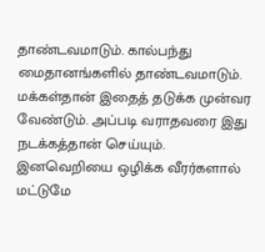தாண்டவமாடும். கால்பந்து மைதானங்களில் தாண்டவமாடும். மக்கள்தான் இதைத் தடுக்க முன்வர வேண்டும். அப்படி வராதவரை இது நடக்கத்தான் செய்யும். இனவெறியை ஒழிக்க வீரர்களால் மட்டுமே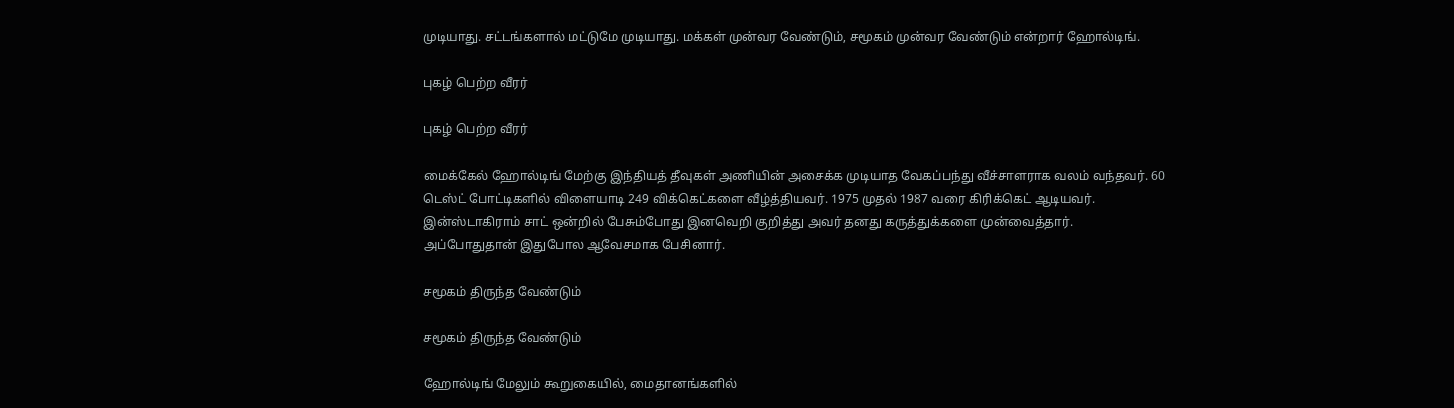முடியாது. சட்டங்களால் மட்டுமே முடியாது. மக்கள் முன்வர வேண்டும், சமூகம் முன்வர வேண்டும் என்றார் ஹோல்டிங்.

புகழ் பெற்ற வீரர்

புகழ் பெற்ற வீரர்

மைக்கேல் ஹோல்டிங் மேற்கு இந்தியத் தீவுகள் அணியின் அசைக்க முடியாத வேகப்பந்து வீச்சாளராக வலம் வந்தவர். 60 டெஸ்ட் போட்டிகளில் விளையாடி 249 விக்கெட்களை வீழ்த்தியவர். 1975 முதல் 1987 வரை கிரிக்கெட் ஆடியவர். இன்ஸ்டாகிராம் சாட் ஒன்றில் பேசும்போது இனவெறி குறித்து அவர் தனது கருத்துக்களை முன்வைத்தார். அப்போதுதான் இதுபோல ஆவேசமாக பேசினார்.

சமூகம் திருந்த வேண்டும்

சமூகம் திருந்த வேண்டும்

ஹோல்டிங் மேலும் கூறுகையில், மைதானங்களில்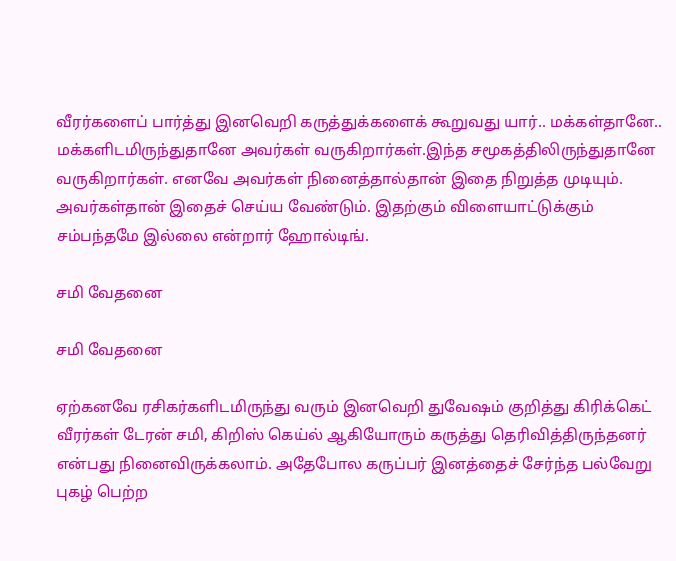வீரர்களைப் பார்த்து இனவெறி கருத்துக்களைக் கூறுவது யார்.. மக்கள்தானே.. மக்களிடமிருந்துதானே அவர்கள் வருகிறார்கள்.இந்த சமூகத்திலிருந்துதானே வருகிறார்கள். எனவே அவர்கள் நினைத்தால்தான் இதை நிறுத்த முடியும். அவர்கள்தான் இதைச் செய்ய வேண்டும். இதற்கும் விளையாட்டுக்கும் சம்பந்தமே இல்லை என்றார் ஹோல்டிங்.

சமி வேதனை

சமி வேதனை

ஏற்கனவே ரசிகர்களிடமிருந்து வரும் இனவெறி துவேஷம் குறித்து கிரிக்கெட் வீரர்கள் டேரன் சமி, கிறிஸ் கெய்ல் ஆகியோரும் கருத்து தெரிவித்திருந்தனர் என்பது நினைவிருக்கலாம். அதேபோல கருப்பர் இனத்தைச் சேர்ந்த பல்வேறு புகழ் பெற்ற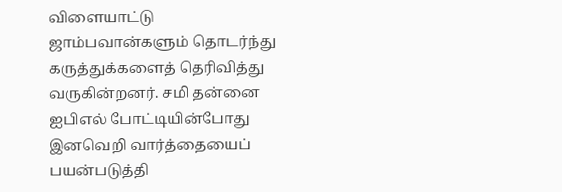விளையாட்டு ஜாம்பவான்களும் தொடர்ந்து கருத்துக்களைத் தெரிவித்து வருகின்றனர். சமி தன்னை ஐபிஎல் போட்டியின்போது இனவெறி வார்த்தையைப் பயன்படுத்தி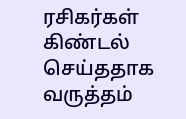ரசிகர்கள் கிண்டல் செய்ததாக வருத்தம்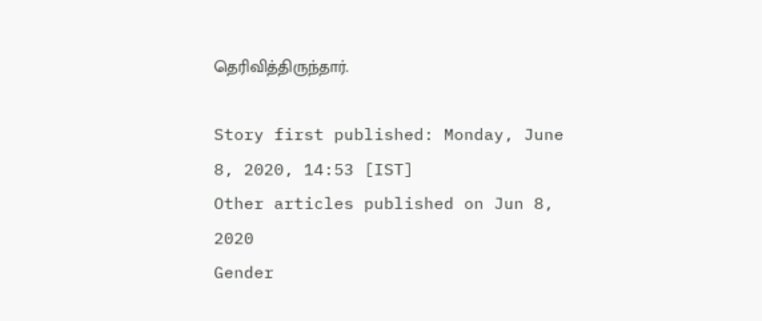தெரிவித்திருந்தார்.

Story first published: Monday, June 8, 2020, 14:53 [IST]
Other articles published on Jun 8, 2020
Gender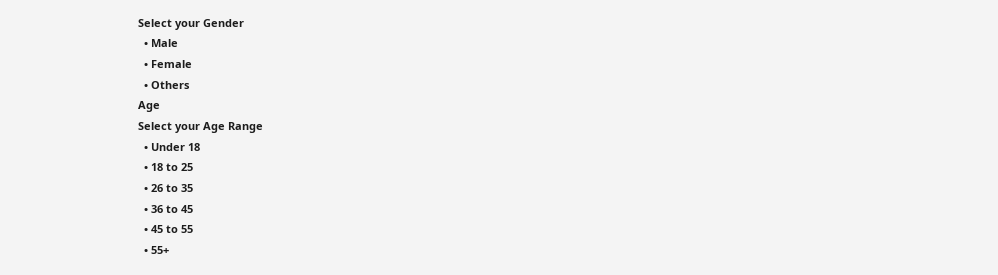Select your Gender
  • Male
  • Female
  • Others
Age
Select your Age Range
  • Under 18
  • 18 to 25
  • 26 to 35
  • 36 to 45
  • 45 to 55
  • 55+